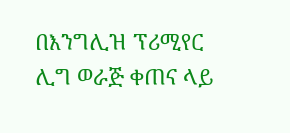በእንግሊዝ ፕሪሚየር ሊግ ወራጅ ቀጠና ላይ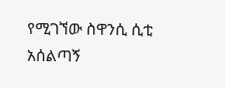የሚገኘው ስዋንሲ ሲቲ አሰልጣኝ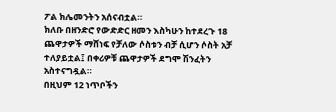ፖል ክሌመንትን አሰናብቷል።
ክለቡ በዘንድሮ የውድድር ዘመን እስካሁን ከተደረጉ 18 ጨዋታዎች ማሸነፍ የቻለው ሶስቱን ብቻ ሲሆን ሶስት አቻ ተለያይቷል፤ በቀሪዎቹ ጨዋታዎች ደግሞ ሽንፈትን አስተናግዷል።
በዚህም 12 ነጥቦችን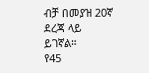ብቻ በመያዝ 20ኛ ደረጃ ላይ ይገኛል።
የ45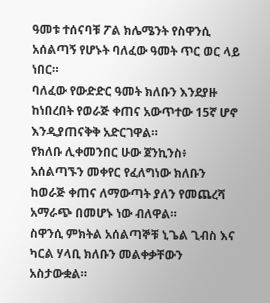ዓመቱ ተሰናባቹ ፖል ክሌሜንት የስዋንሲ አሰልጣኝ የሆኑት ባለፈው ዓመት ጥር ወር ላይ ነበር።
ባለፈው የውድድር ዓመት ክለቡን እንደያዙ ከነበረበት የወራጅ ቀጠና አውጥተው 15ኛ ሆኖ እንዲያጠናቅቅ አድርገዋል።
የክለቡ ሊቀመንበር ሁው ጀንኪንስ፥ አሰልጣኙን መቀየር የፈለግነው ክለቡን ከወራጅ ቀጠና ለማውጣት ያለን የመጨረሻ አማራጭ በመሆኑ ነው ብለዋል።
ስዋንሲ ምክትል አሰልጣኞቹ ኒጌል ጊብስ እና ካርል ሃላቢ ክለቡን መልቀቃቸውን አስታውቋል።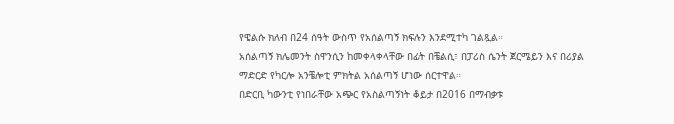የዌልሱ ክለብ በ24 ሰዓት ውስጥ የአሰልጣኝ ክፍሉን እንደሚተካ ገልጿል።
አሰልጣኝ ክሌመንት ስዋንሲን ከመቀላቀላቸው በፊት በቼልሲ፣ በፓሪስ ሴንት ጀርሜይን እና በሪያል ማድርድ የካርሎ አንቼሎቲ ምክትል አሰልጣኝ ሆነው ሰርተዋል።
በድርቢ ካውንቲ የነበራቸው አጭር የአስልጣኝነት ቆይታ በ2016 በማብቃቱ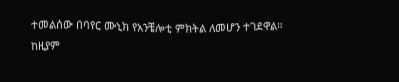ተመልሰው በባየር ሙኒክ የአንቼሎቲ ምክትል ለመሆን ተገደዋል።
ከዚያም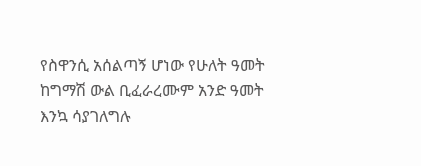የስዋንሲ አሰልጣኝ ሆነው የሁለት ዓመት ከግማሽ ውል ቢፈራረሙም አንድ ዓመት እንኳ ሳያገለግሉ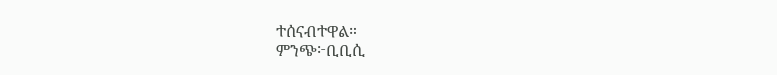ተሰናብተዋል።
ምንጭ፦ቢቢሲ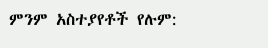ምንም አስተያየቶች የሉም: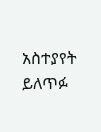አስተያየት ይለጥፉ